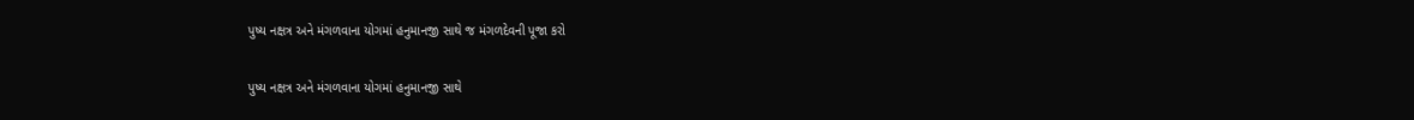પુષ્ય નક્ષત્ર અને મંગળવાના યોગમાં હનુમાનજી સાથે જ મંગળદેવની પૂજા કરો

પુષ્ય નક્ષત્ર અને મંગળવાના યોગમાં હનુમાનજી સાથે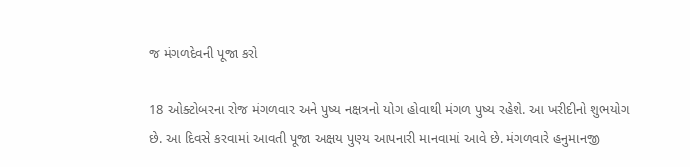જ મંગળદેવની પૂજા કરો

18 ઓક્ટોબરના રોજ મંગળવાર અને પુષ્ય નક્ષત્રનો યોગ હોવાથી મંગળ પુષ્ય રહેશે. આ ખરીદીનો શુભયોગ છે. આ દિવસે કરવામાં આવતી પૂજા અક્ષય પુણ્ય આપનારી માનવામાં આવે છે. મંગળવારે હનુમાનજી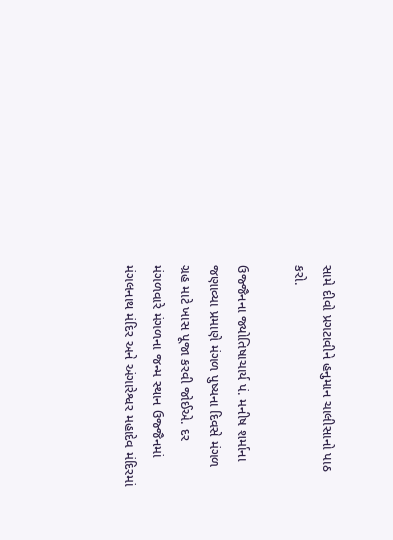સામે દીવો પ્રગટાવીને હનુમાન ચાલીસાનો પાઠ કરો.

ઉજ્જૈનના જ્યોતિષાચાર્ય પં. મનીષ શર્માના જણાવ્યા પ્રમાણે મંગળ પુષ્યના દિવસે મંગળ ગ્રહ માટે ખાસ પૂજા કરવી જોઈએ. દર મંગળવારે મંગળના જન્મ સ્થાન ઉજ્જૈનમાં મંગલનાથ મંદિર અને અંગારેશ્વર મહાદેવ મંદિરમાં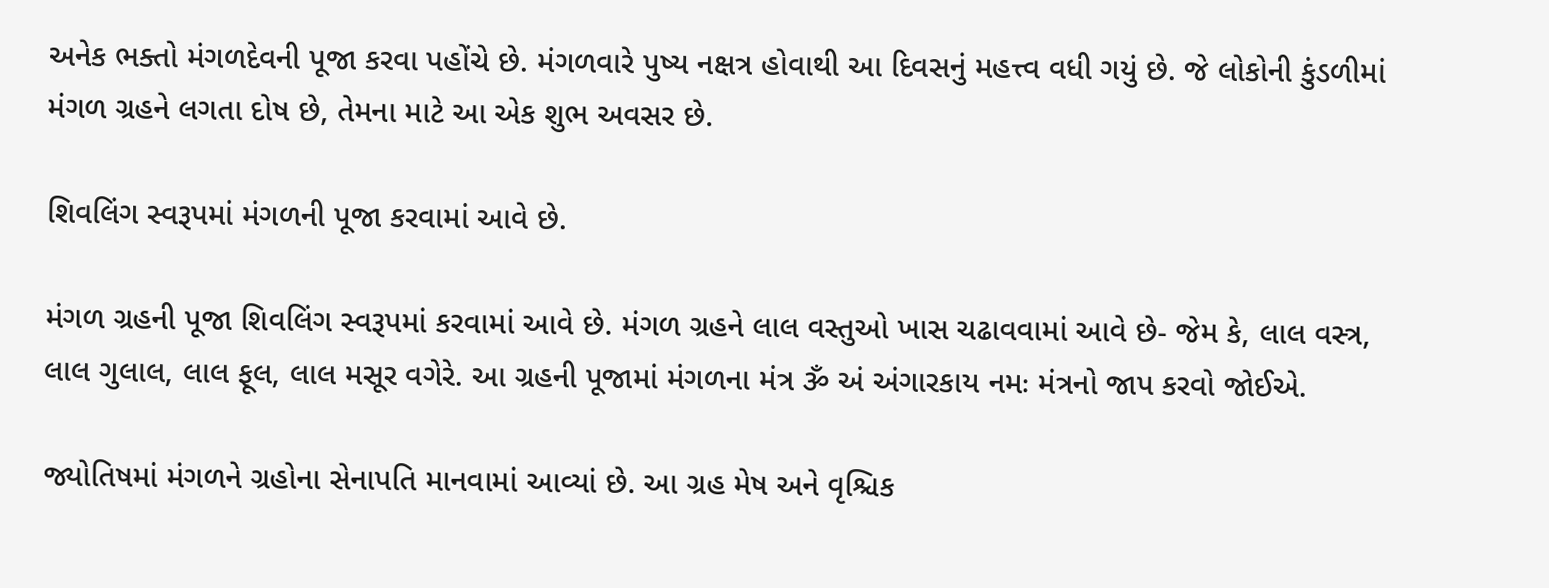અનેક ભક્તો મંગળદેવની પૂજા કરવા પહોંચે છે. મંગળવારે પુષ્ય નક્ષત્ર હોવાથી આ દિવસનું મહત્ત્વ વધી ગયું છે. જે લોકોની કુંડળીમાં મંગળ ગ્રહને લગતા દોષ છે, તેમના માટે આ એક શુભ અવસર છે.

શિવલિંગ સ્વરૂપમાં મંગળની પૂજા કરવામાં આવે છે.

મંગળ ગ્રહની પૂજા શિવલિંગ સ્વરૂપમાં કરવામાં આવે છે. મંગળ ગ્રહને લાલ વસ્તુઓ ખાસ ચઢાવવામાં આવે છે- જેમ કે, લાલ વસ્ત્ર, લાલ ગુલાલ, લાલ ફૂલ, લાલ મસૂર વગેરે. આ ગ્રહની પૂજામાં મંગળના મંત્ર ૐ અં અંગારકાય નમઃ મંત્રનો જાપ કરવો જોઈએ.

જ્યોતિષમાં મંગળને ગ્રહોના સેનાપતિ માનવામાં આવ્યાં છે. આ ગ્રહ મેષ અને વૃશ્ચિક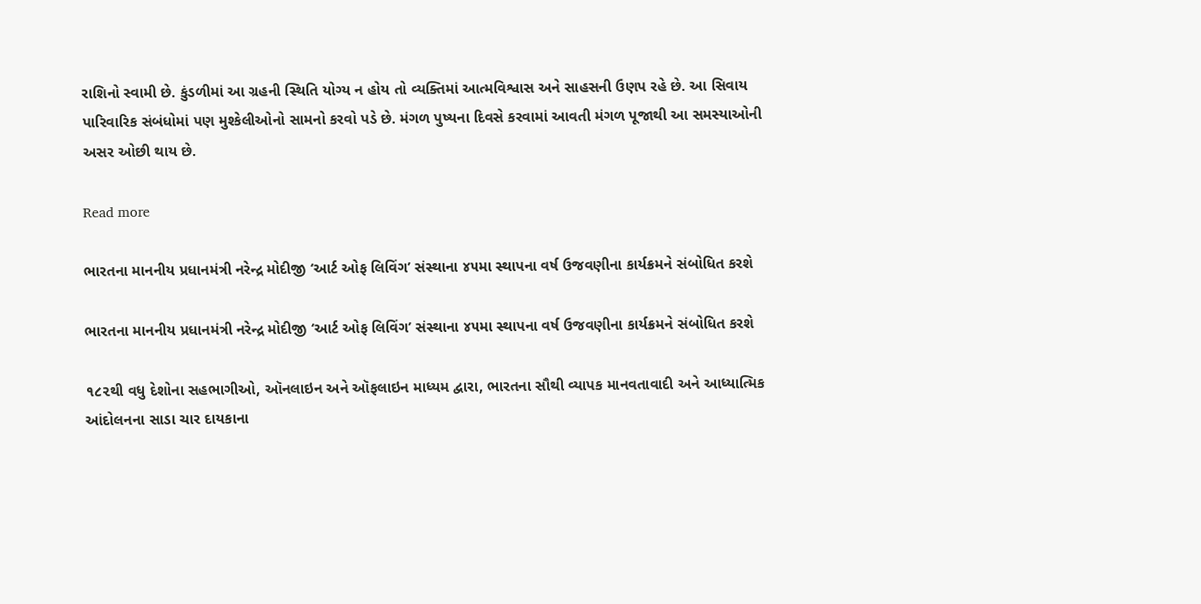રાશિનો સ્વામી છે. કુંડળીમાં આ ગ્રહની સ્થિતિ યોગ્ય ન હોય તો વ્યક્તિમાં આત્મવિશ્વાસ અને સાહસની ઉણપ રહે છે. આ સિવાય પારિવારિક સંબંધોમાં પણ મુશ્કેલીઓનો સામનો કરવો પડે છે. મંગળ પુષ્યના દિવસે કરવામાં આવતી મંગળ પૂજાથી આ સમસ્યાઓની અસર ઓછી થાય છે.

Read more

ભારતના માનનીય પ્રધાનમંત્રી નરેન્દ્ર મોદીજી ‘આર્ટ ઓફ લિવિંગ’ સંસ્થાના ૪૫મા સ્થાપના વર્ષ ઉજવણીના કાર્યક્રમને સંબોધિત કરશે

ભારતના માનનીય પ્રધાનમંત્રી નરેન્દ્ર મોદીજી ‘આર્ટ ઓફ લિવિંગ’ સંસ્થાના ૪૫મા સ્થાપના વર્ષ ઉજવણીના કાર્યક્રમને સંબોધિત કરશે

૧૮૨થી વધુ દેશોના સહભાગીઓ, ઑનલાઇન અને ઑફલાઇન માધ્યમ દ્વારા, ભારતના સૌથી વ્યાપક માનવતાવાદી અને આધ્યાત્મિક આંદોલનના સાડા ચાર દાયકાના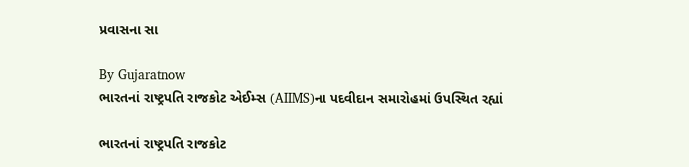પ્રવાસના સા

By Gujaratnow
ભારતનાં રાષ્ટ્રપતિ રાજકોટ એઈમ્સ (AIIMS)ના પદવીદાન સમારોહમાં ઉપસ્થિત રહ્યાં

ભારતનાં રાષ્ટ્રપતિ રાજકોટ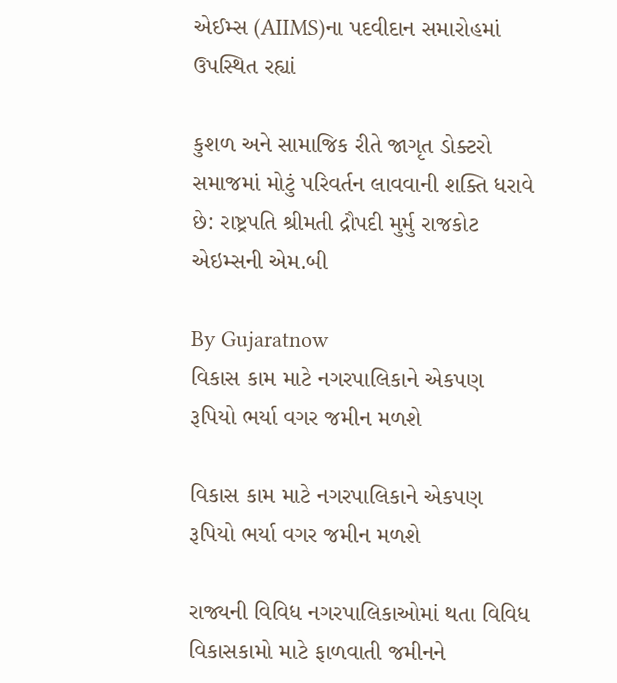એઈમ્સ (AIIMS)ના પદવીદાન સમારોહમાં ઉપસ્થિત રહ્યાં

કુશળ અને સામાજિક રીતે જાગૃત ડોક્ટરો સમાજમાં મોટું પરિવર્તન લાવવાની શક્તિ ધરાવે છે: રાષ્ટ્રપતિ શ્રીમતી દ્રૌપદી મુર્મુ રાજકોટ એઇમ્સની એમ.બી

By Gujaratnow
વિકાસ કામ માટે નગરપાલિકાને એકપણ રૂપિયો ભર્યા વગર જમીન મળશે

વિકાસ કામ માટે નગરપાલિકાને એકપણ રૂપિયો ભર્યા વગર જમીન મળશે

રાજ્યની વિવિધ નગરપાલિકાઓમાં થતા વિવિધ વિકાસકામો માટે ફાળવાતી જમીનને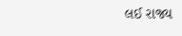લઈ રાજ્ય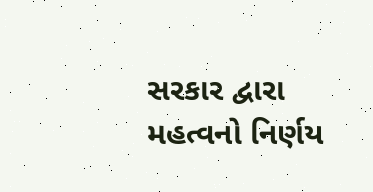સરકાર દ્વારા મહત્વનો નિર્ણય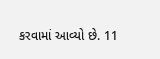કરવામાં આવ્યો છે. 11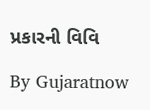પ્રકારની વિવિ

By Gujaratnow